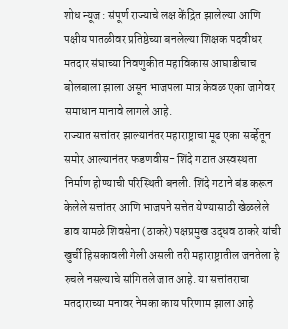शोध न्यूज : संपूर्ण राज्याचे लक्ष केंद्रित झालेल्या आणि पक्षीय पातळीवर प्रतिष्ठेच्या बनलेल्या शिक्षक पदवीधर मतदार संघाच्या निवणुकीत महाविकास आघाडीचाच बोलबाला झाला असून भाजपला मात्र केवळ एका जागेवर समाधान मानावे लागले आहे.
राज्यात सत्तांतर झाल्यानंतर महाराष्ट्राचा मूढ एका सर्व्हेतून समोर आल्यानंतर फडणवीस- शिंदे गटात अस्वस्थता निर्माण होण्याची परिस्थिती बनली. शिंदे गटाने बंड करून केलेले सत्तांतर आणि भाजपने सत्तेत येण्यासाठी खेळलेले डाव यामळे शिवसेना (ठाकरे) पक्षप्रमुख उद्धव ठाकरे यांची खुर्ची हिसकावली गेली असली तरी महाराष्ट्रातील जनतेला हे रुचले नसल्याचे सांगितले जात आहे. या सत्तांतराचा मतदाराच्या मनावर नेमका काय परिणाम झाला आहे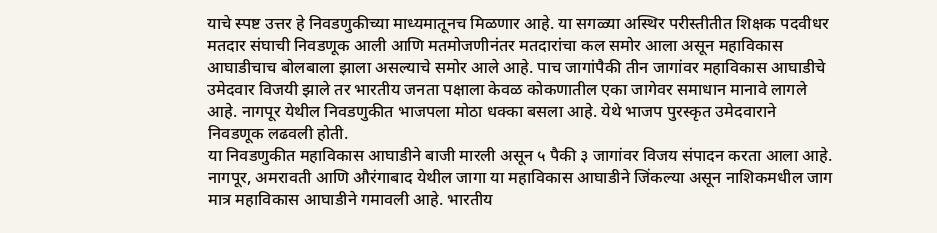याचे स्पष्ट उत्तर हे निवडणुकीच्या माध्यमातूनच मिळणार आहे. या सगळ्या अस्थिर परीस्तीतीत शिक्षक पदवीधर मतदार संघाची निवडणूक आली आणि मतमोजणीनंतर मतदारांचा कल समोर आला असून महाविकास आघाडीचाच बोलबाला झाला असल्याचे समोर आले आहे. पाच जागांपैकी तीन जागांवर महाविकास आघाडीचे उमेदवार विजयी झाले तर भारतीय जनता पक्षाला केवळ कोकणातील एका जागेवर समाधान मानावे लागले आहे. नागपूर येथील निवडणुकीत भाजपला मोठा धक्का बसला आहे. येथे भाजप पुरस्कृत उमेदवाराने निवडणूक लढवली होती.
या निवडणुकीत महाविकास आघाडीने बाजी मारली असून ५ पैकी ३ जागांवर विजय संपादन करता आला आहे. नागपूर, अमरावती आणि औरंगाबाद येथील जागा या महाविकास आघाडीने जिंकल्या असून नाशिकमधील जाग मात्र महाविकास आघाडीने गमावली आहे. भारतीय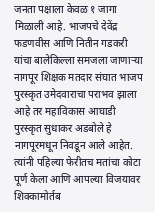जनता पक्षाला केवळ १ जागा मिळाली आहे. भाजपचे देवेंद्र फडणवीस आणि नितीन गडकरी यांचा बालेकिल्ला समजला जाणाऱ्या नागपूर शिक्षक मतदार संघात भाजप पुरस्कृत उमेदवाराचा पराभव झाला आहे तर महाविकास आघाडी पुरस्कृत सुधाकर अडबोले हे नागपूरमधून निवडून आले आहेत. त्यांनी पहिल्या फेरीतच मतांचा कोटा पूर्ण केला आणि आपल्या विजयावर शिक्कामोर्तब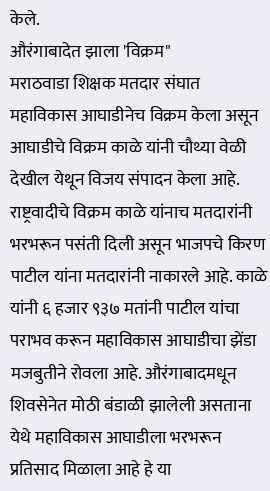केले.
औरंगाबादेत झाला 'विक्रम"
मराठवाडा शिक्षक मतदार संघात महाविकास आघाडीनेच विक्रम केला असून आघाडीचे विक्रम काळे यांनी चौथ्या वेळी देखील येथून विजय संपादन केला आहे. राष्ट्रवादीचे विक्रम काळे यांनाच मतदारांनी भरभरून पसंती दिली असून भाजपचे किरण पाटील यांना मतदारांनी नाकारले आहे. काळे यांनी ६ हजार ९३७ मतांनी पाटील यांचा पराभव करून महाविकास आघाडीचा झेंडा मजबुतीने रोवला आहे. औरंगाबादमधून शिवसेनेत मोठी बंडाळी झालेली असताना येथे महाविकास आघाडीला भरभरून प्रतिसाद मिळाला आहे हे या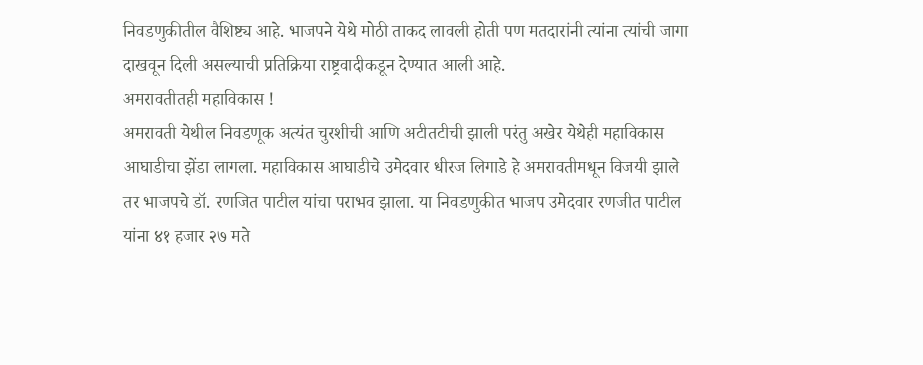निवडणुकीतील वैशिष्ट्य आहे. भाजपने येथे मोठी ताकद लावली होती पण मतदारांनी त्यांना त्यांची जागा दाखवून दिली असल्याची प्रतिक्रिया राष्ट्रवादीकडून देण्यात आली आहे.
अमरावतीतही महाविकास !
अमरावती येथील निवडणूक अत्यंत चुरशीची आणि अटीतटीची झाली परंतु अखेर येथेही महाविकास आघाडीचा झेंडा लागला. महाविकास आघाडीचे उमेदवार धीरज लिगाडे हे अमरावतीमधून विजयी झाले तर भाजपचे डॉ. रणजित पाटील यांचा पराभव झाला. या निवडणुकीत भाजप उमेदवार रणजीत पाटील यांना ४१ हजार २७ मते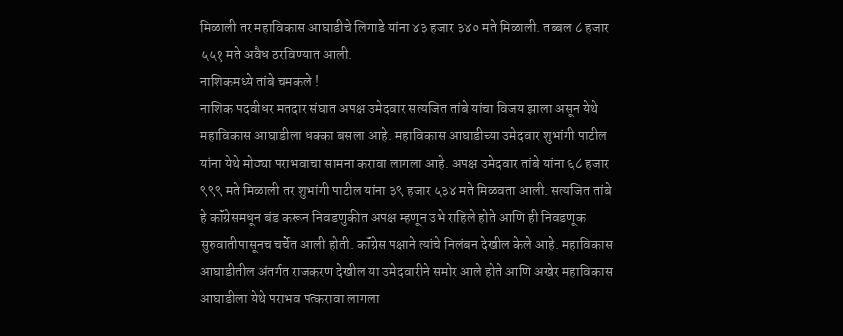मिळाली तर महाविकास आघाडीचे लिगाडे यांना ४३ हजार ३४० मते मिळाली. तब्बल ८ हजार ५५१ मते अवैध ठरविण्यात आली.
नाशिकमध्ये तांबे चमकले !
नाशिक पदवीधर मतदार संघात अपक्ष उमेदवार सत्यजित तांबे यांचा विजय झाला असून येथे महाविकास आघाडीला धक्का बसला आहे. महाविकास आघाडीच्या उमेदवार शुभांगी पाटील यांना येथे मोठ्या पराभवाचा सामना करावा लागला आहे. अपक्ष उमेदवार तांबे यांना ६८ हजार ९९९ मते मिळाली तर शुभांगी पाटील यांना ३९ हजार ५३४ मते मिळवता आली. सत्यजित तांबे हे कॉंग्रेसमधून बंड करून निवडणुकीत अपक्ष म्हणून उभे राहिले होते आणि ही निवडणूक सुरुवातीपासूनच चर्चेत आली होती. कॉंग्रेस पक्षाने त्यांचे निलंबन देखील केले आहे. महाविकास आघाडीतील अंतर्गत राजकरण देखील या उमेदवारीने समोर आले होते आणि अखेर महाविकास आघाडीला येथे पराभव पत्करावा लागला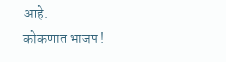आहे.
कोकणात भाजप !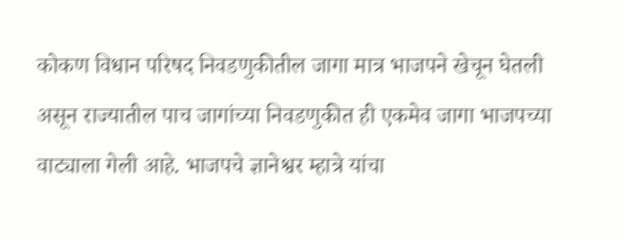कोकण विधान परिषद निवडणुकीतील जागा मात्र भाजपने खेचून घेतली असून राज्यातील पाच जागांच्या निवडणुकीत ही एकमेव जागा भाजपच्या वाट्याला गेली आहे. भाजपचे ज्ञानेश्वर म्हात्रे यांचा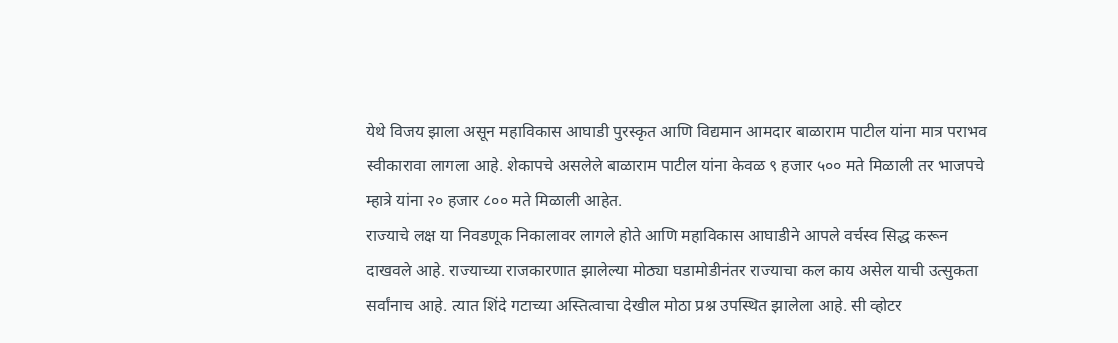येथे विजय झाला असून महाविकास आघाडी पुरस्कृत आणि विद्यमान आमदार बाळाराम पाटील यांना मात्र पराभव स्वीकारावा लागला आहे. शेकापचे असलेले बाळाराम पाटील यांना केवळ ९ हजार ५०० मते मिळाली तर भाजपचे म्हात्रे यांना २० हजार ८०० मते मिळाली आहेत.
राज्याचे लक्ष या निवडणूक निकालावर लागले होते आणि महाविकास आघाडीने आपले वर्चस्व सिद्ध करून दाखवले आहे. राज्याच्या राजकारणात झालेल्या मोठ्या घडामोडीनंतर राज्याचा कल काय असेल याची उत्सुकता सर्वांनाच आहे. त्यात शिंदे गटाच्या अस्तित्वाचा देखील मोठा प्रश्न उपस्थित झालेला आहे. सी व्होटर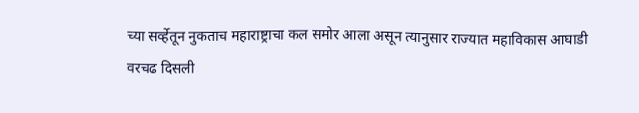च्या सर्व्हेतून नुकताच महाराष्ट्राचा कल समोर आला असून त्यानुसार राज्यात महाविकास आघाडी वरचढ दिसली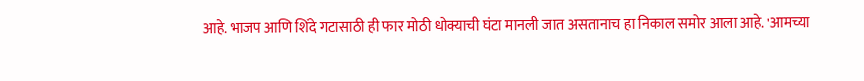आहे. भाजप आणि शिंदे गटासाठी ही फार मोठी धोक्याची घंटा मानली जात असतानाच हा निकाल समोर आला आहे. 'आमच्या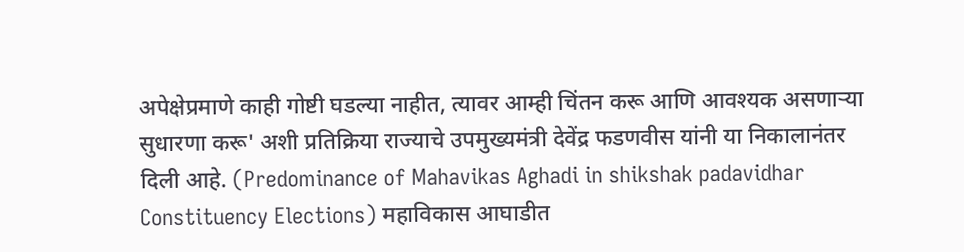अपेक्षेप्रमाणे काही गोष्टी घडल्या नाहीत, त्यावर आम्ही चिंतन करू आणि आवश्यक असणाऱ्या सुधारणा करू' अशी प्रतिक्रिया राज्याचे उपमुख्यमंत्री देवेंद्र फडणवीस यांनी या निकालानंतर दिली आहे. (Predominance of Mahavikas Aghadi in shikshak padavidhar Constituency Elections) महाविकास आघाडीत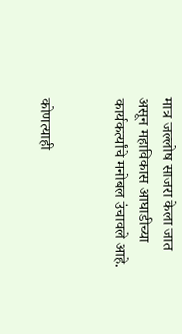मात्र जल्लोष साजरा केला जात असून महाविकास आघाडीच्या कार्यकर्त्यांचे मनोबल उंचावले आहे.


कोणत्याही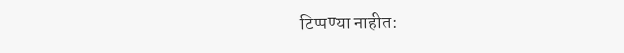टिप्पण्या नाहीत: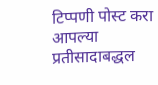टिप्पणी पोस्ट करा
आपल्या प्रतीसादाबद्धल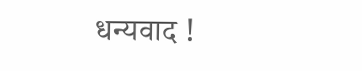धन्यवाद !